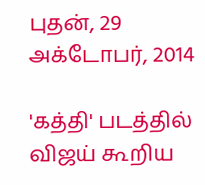புதன், 29 அக்டோபர், 2014

'கத்தி' படத்தில் விஜய் கூறிய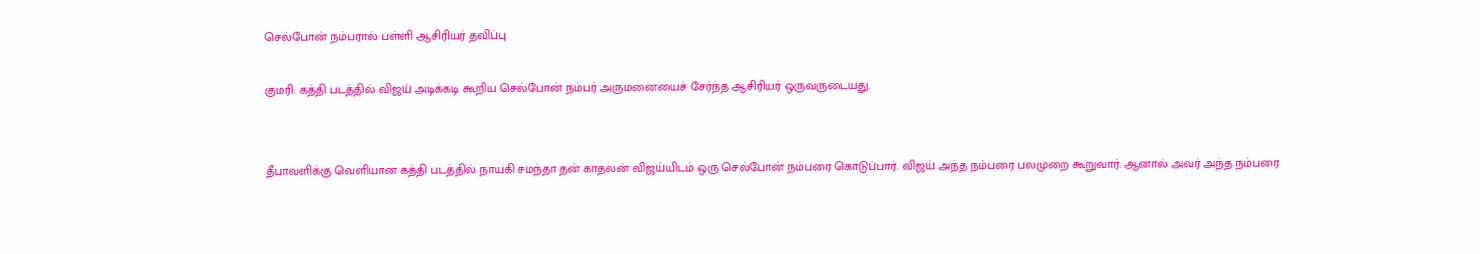செல்போன் நம்பரால் பள்ளி ஆசிரியர் தவிப்பு

குமரி: கத்தி படத்தில் விஜய் அடிக்கடி கூறிய செல்போன் நம்பர் அருமனையைச் சேர்ந்த ஆசிரியர் ஒருவருடையது.


தீபாவளிக்கு வெளியான கத்தி படத்தில் நாயகி சமந்தா தன் காதலன் விஜய்யிடம் ஒரு செல்போன் நம்பரை கொடுப்பார். விஜய் அந்த நம்பரை பலமுறை கூறுவார். ஆனால் அவர் அந்த நம்பரை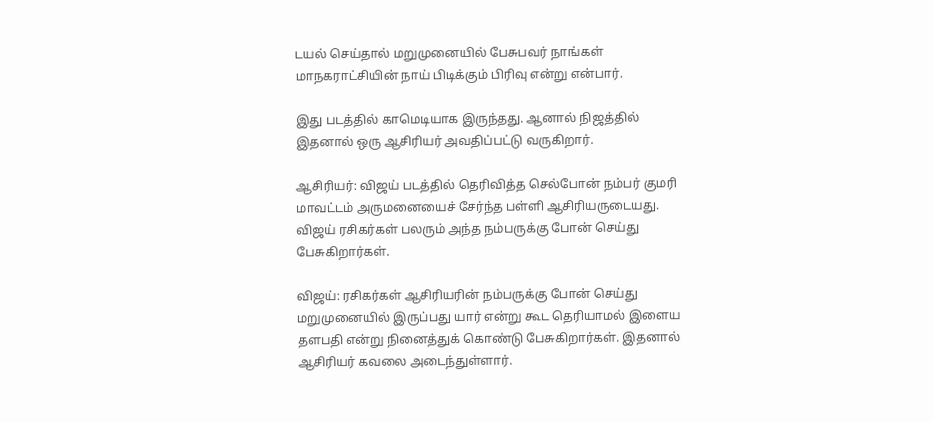டயல் செய்தால் மறுமுனையில் பேசுபவர் நாங்கள் மாநகராட்சியின் நாய் பிடிக்கும் பிரிவு என்று என்பார்.

இது படத்தில் காமெடியாக இருந்தது. ஆனால் நிஜத்தில் இதனால் ஒரு ஆசிரியர் அவதிப்பட்டு வருகிறார்.

ஆசிரியர்: விஜய் படத்தில் தெரிவித்த செல்போன் நம்பர் குமரி மாவட்டம் அருமனையைச் சேர்ந்த பள்ளி ஆசிரியருடையது. விஜய் ரசிகர்கள் பலரும் அந்த நம்பருக்கு போன் செய்து பேசுகிறார்கள்.

விஜய்: ரசிகர்கள் ஆசிரியரின் நம்பருக்கு போன் செய்து மறுமுனையில் இருப்பது யார் என்று கூட தெரியாமல் இளைய தளபதி என்று நினைத்துக் கொண்டு பேசுகிறார்கள். இதனால் ஆசிரியர் கவலை அடைந்துள்ளார்.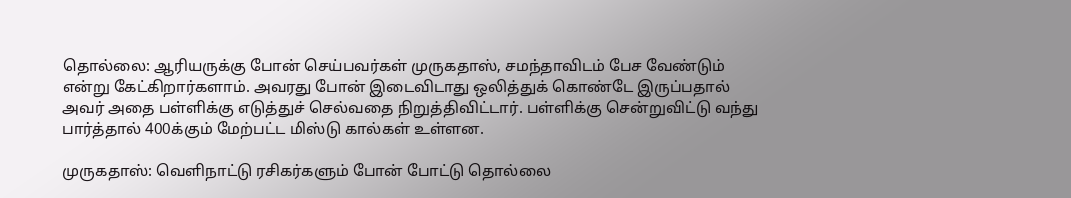தொல்லை: ஆரியருக்கு போன் செய்பவர்கள் முருகதாஸ், சமந்தாவிடம் பேச வேண்டும் என்று கேட்கிறார்களாம். அவரது போன் இடைவிடாது ஒலித்துக் கொண்டே இருப்பதால் அவர் அதை பள்ளிக்கு எடுத்துச் செல்வதை நிறுத்திவிட்டார். பள்ளிக்கு சென்றுவிட்டு வந்து பார்த்தால் 400க்கும் மேற்பட்ட மிஸ்டு கால்கள் உள்ளன.

முருகதாஸ்: வெளிநாட்டு ரசிகர்களும் போன் போட்டு தொல்லை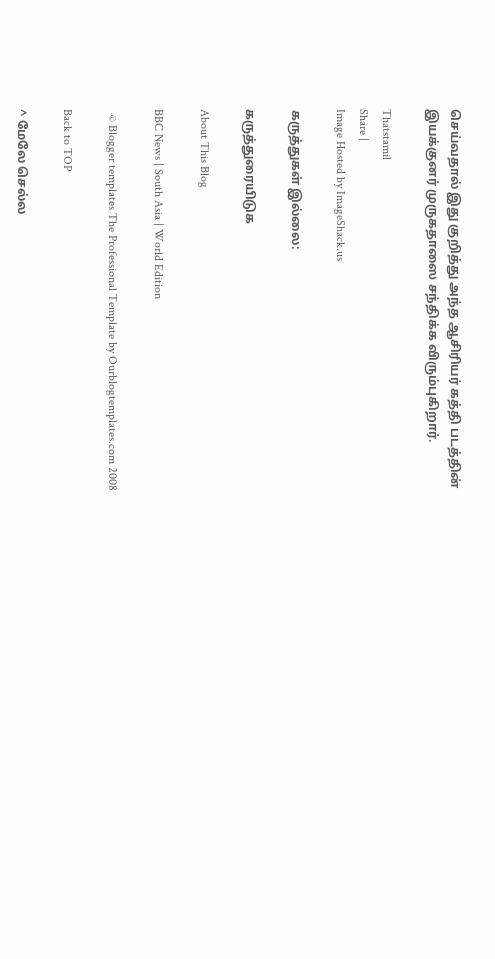செய்வதால் இது குறித்து அந்த ஆசிரியர் கத்தி படத்தின் இயக்குனர் முருகதாஸை சந்திக்க விரும்புகிறார்.

Thatstamil
Share |
Image Hosted by ImageShack.us

கருத்துகள் இல்லை:

கருத்துரையிடுக

About This Blog

BBC News | South Asia | World Edition

  © Blogger templates The Professional Template by Ourblogtemplates.com 2008

Back to TOP

^ மேலே செல்ல